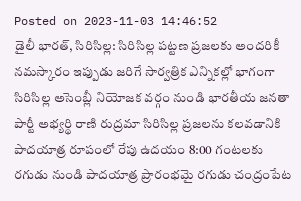Posted on 2023-11-03 14:46:52
డైలీ భారత్, సిరిసిల్ల: సిరిసిల్ల పట్టణ ప్రజలకు అందరికీ నమస్కారం ఇప్పుడు జరిగే సార్వత్రిక ఎన్నికల్లో భాగంగా సిరిసిల్ల అసెంబ్లీ నియోజక వర్గం నుండి భారతీయ జనతా పార్టీ అభ్యర్థి రాణి రుద్రమా సిరిసిల్ల ప్రజలను కలవడానికి పాదయాత్ర రూపంలో రేపు ఉదయం 8:00 గంటలకు రగుడు నుండి పాదయాత్ర ప్రారంభమై రగుడు చంద్రంపేట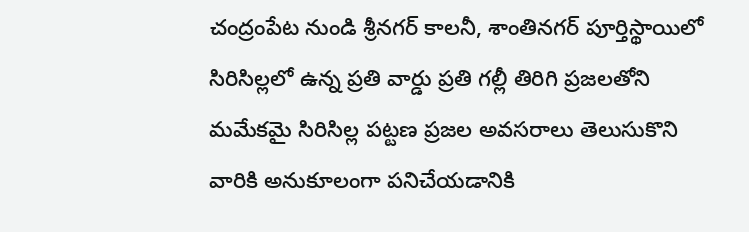చంద్రంపేట నుండి శ్రీనగర్ కాలనీ, శాంతినగర్ పూర్తిస్థాయిలో సిరిసిల్లలో ఉన్న ప్రతి వార్డు ప్రతి గల్లీ తిరిగి ప్రజలతోని మమేకమై సిరిసిల్ల పట్టణ ప్రజల అవసరాలు తెలుసుకొని వారికి అనుకూలంగా పనిచేయడానికి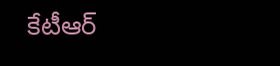కేటీఆర్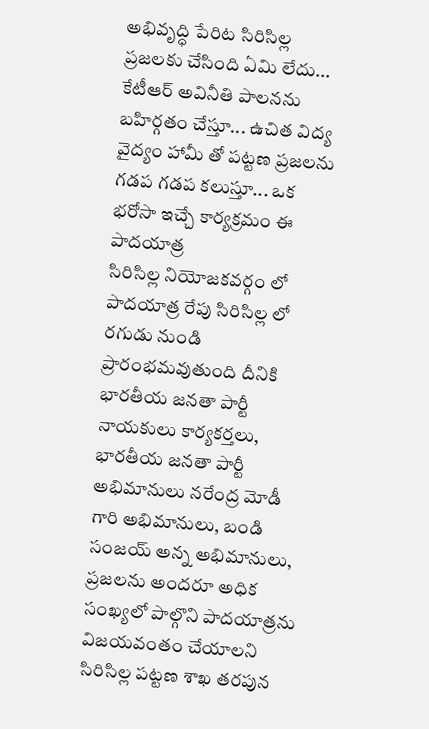అభివృద్ధి పేరిట సిరిసిల్ల ప్రజలకు చేసింది ఏమి లేదు... కేటీఆర్ అవినీతి పాలనను బహిర్గతం చేస్తూ... ఉచిత విద్య వైద్యం హామీ తో పట్టణ ప్రజలను గడప గడప కలుస్తూ... ఒక భరోసా ఇచ్చే కార్యక్రమం ఈ పాదయాత్ర
సిరిసిల్ల నియోజకవర్గం లో పాదయాత్ర రేపు సిరిసిల్ల లో రగుడు నుండి ప్రారంభమవుతుంది దీనికి భారతీయ జనతా పార్టీ నాయకులు కార్యకర్తలు, భారతీయ జనతా పార్టీ అభిమానులు నరేంద్ర మోడీ గారి అభిమానులు, బండి సంజయ్ అన్న అభిమానులు, ప్రజలను అందరూ అధిక సంఖ్యలో పాల్గొని పాదయాత్రను విజయవంతం చేయాలని సిరిసిల్ల పట్టణ శాఖ తరపున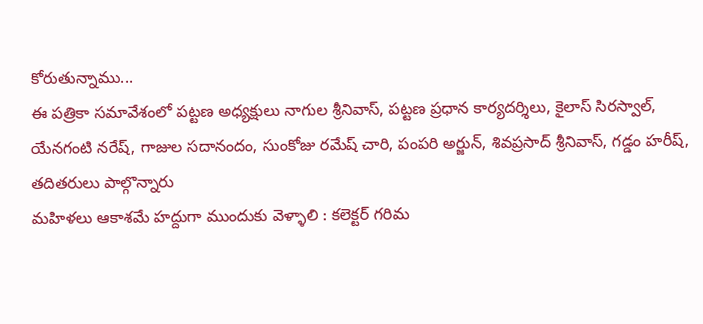కోరుతున్నాము...
ఈ పత్రికా సమావేశంలో పట్టణ అధ్యక్షులు నాగుల శ్రీనివాస్, పట్టణ ప్రధాన కార్యదర్శిలు, కైలాస్ సిరస్వాల్, యేనగంటి నరేష్, గాజుల సదానందం, సుంకోజు రమేష్ చారి, పంపరి అర్జున్, శివప్రసాద్ శ్రీనివాస్, గడ్డం హరీష్, తదితరులు పాల్గొన్నారు
మహిళలు ఆకాశమే హద్దుగా ముందుకు వెళ్ళాలి : కలెక్టర్ గరిమ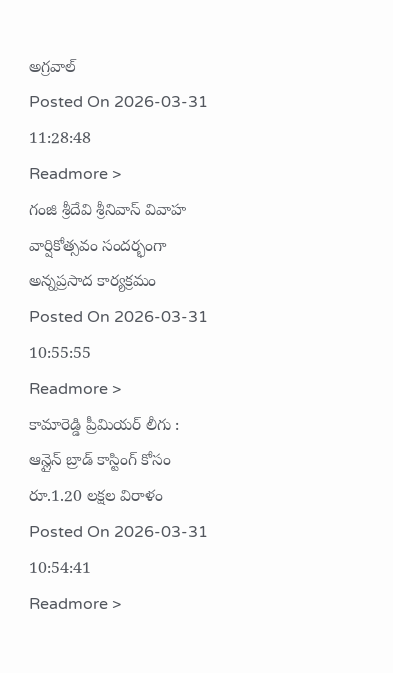అగ్రవాల్
Posted On 2026-03-31 11:28:48
Readmore >
గంజి శ్రీదేవి శ్రీనివాస్ వివాహ వార్షికోత్సవం సందర్భంగా అన్నప్రసాద కార్యక్రమం
Posted On 2026-03-31 10:55:55
Readmore >
కామారెడ్డి ప్రీమియర్ లీగు : ఆన్లైన్ బ్రాడ్ కాస్టింగ్ కోసం రూ.1.20 లక్షల విరాళం
Posted On 2026-03-31 10:54:41
Readmore >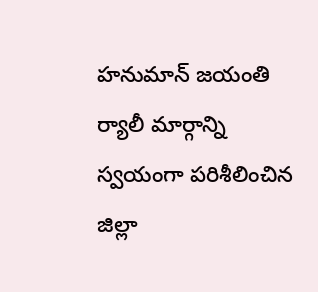హనుమాన్ జయంతి ర్యాలీ మార్గాన్ని స్వయంగా పరిశీలించిన జిల్లా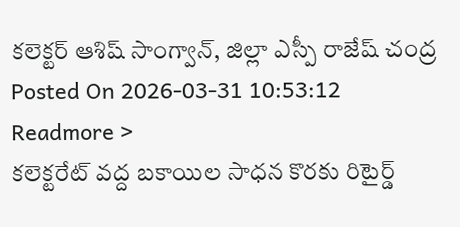కలెక్టర్ ఆశిష్ సాంగ్వాన్, జిల్లా ఎస్పీ రాజేష్ చంద్ర
Posted On 2026-03-31 10:53:12
Readmore >
కలెక్టరేట్ వద్ద బకాయిల సాధన కొరకు రిటైర్డ్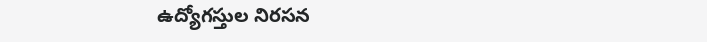ఉద్యోగస్తుల నిరసన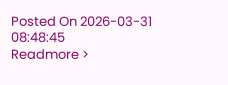Posted On 2026-03-31 08:48:45
Readmore >